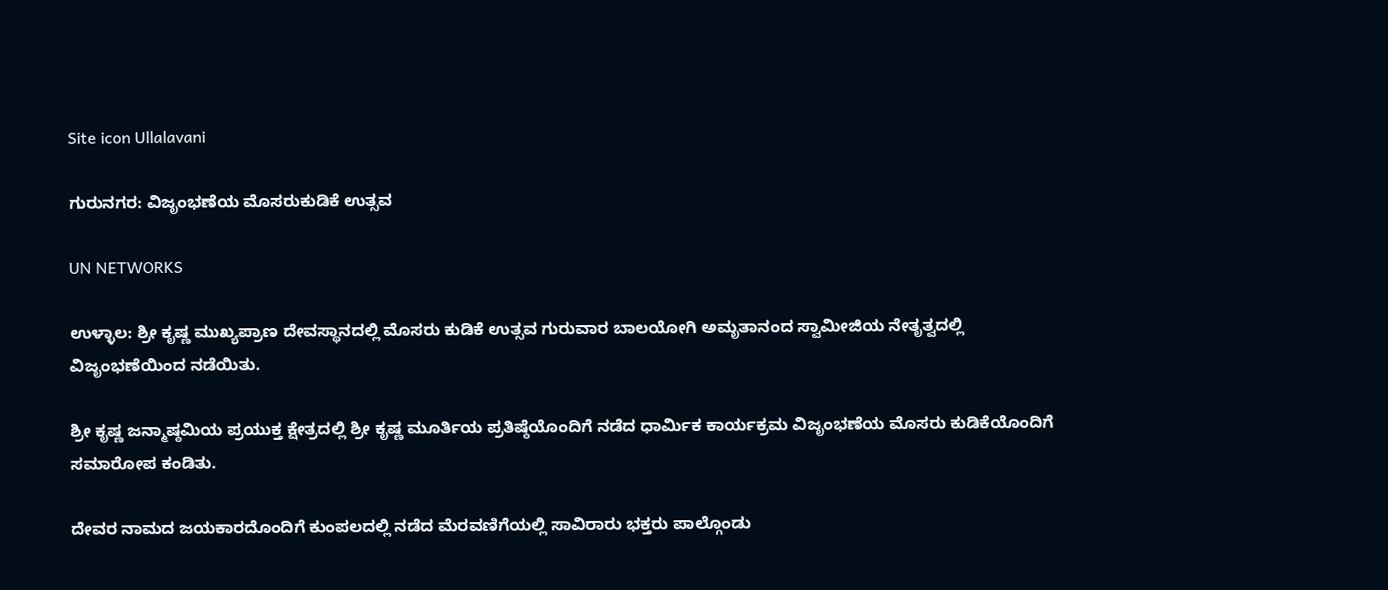Site icon Ullalavani

ಗುರುನಗರ: ವಿಜೃಂಭಣೆಯ ಮೊಸರುಕುಡಿಕೆ ಉತ್ಸವ

UN NETWORKS

ಉಳ್ಳಾಲ: ಶ್ರೀ ಕೃಷ್ಣ ಮುಖ್ಯಪ್ರಾಣ ದೇವಸ್ಥಾನದಲ್ಲಿ ಮೊಸರು ಕುಡಿಕೆ ಉತ್ಸವ ಗುರುವಾರ ಬಾಲಯೋಗಿ ಅಮೃತಾನಂದ ಸ್ವಾಮೀಜಿಯ ನೇತೃತ್ವದಲ್ಲಿ ವಿಜೃಂಭಣೆಯಿಂದ ನಡೆಯಿತು.

ಶ್ರೀ ಕೃಷ್ಣ ಜನ್ಮಾಷ್ಠಮಿಯ ಪ್ರಯುಕ್ತ ಕ್ಷೇತ್ರದಲ್ಲಿ ಶ್ರೀ ಕೃಷ್ಣ ಮೂರ್ತಿಯ ಪ್ರತಿಷ್ಠೆಯೊಂದಿಗೆ ನಡೆದ ಧಾರ್ಮಿಕ ಕಾರ್ಯಕ್ರಮ ವಿಜೃಂಭಣೆಯ ಮೊಸರು ಕುಡಿಕೆಯೊಂದಿಗೆ ಸಮಾರೋಪ ಕಂಡಿತು.

ದೇವರ ನಾಮದ ಜಯಕಾರದೊಂದಿಗೆ ಕುಂಪಲದಲ್ಲಿ ನಡೆದ ಮೆರವಣಿಗೆಯಲ್ಲಿ ಸಾವಿರಾರು ಭಕ್ತರು ಪಾಲ್ಗೊಂಡು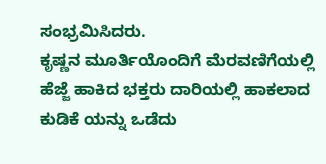ಸಂಭ್ರಮಿಸಿದರು.
ಕೃಷ್ಣನ ಮೂರ್ತಿಯೊಂದಿಗೆ ಮೆರವಣಿಗೆಯಲ್ಲಿ ಹೆಜ್ಜೆ ಹಾಕಿದ ಭಕ್ತರು ದಾರಿಯಲ್ಲಿ ಹಾಕಲಾದ ಕುಡಿಕೆ ಯನ್ನು ಒಡೆದು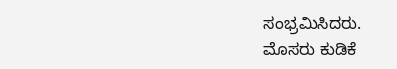ಸಂಭ್ರಮಿಸಿದರು.
ಮೊಸರು ಕುಡಿಕೆ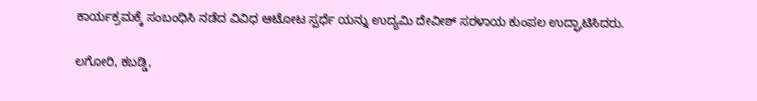ಕಾರ್ಯಕ್ರಮಕ್ಕೆ ಸಂಬಂಧಿಸಿ ನಡೆದ ವಿವಿಧ ಆಟೋಟ ಸ್ಪರ್ಧೆ ಯನ್ನು ಉದ್ಯಮಿ ದೇವೀಶ್ ಸರಳಾಯ ಕುಂಪಲ ಉದ್ಘಾಟಿಸಿದರು.

ಲಗೋರಿ, ಕಬಡ್ಡಿ,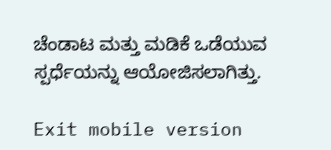ಚೆಂಡಾಟ ಮತ್ತು ಮಡಿಕೆ ಒಡೆಯುವ ಸ್ಪರ್ಧೆಯನ್ನು ಆಯೋಜಿಸಲಾಗಿತ್ತು.

Exit mobile version